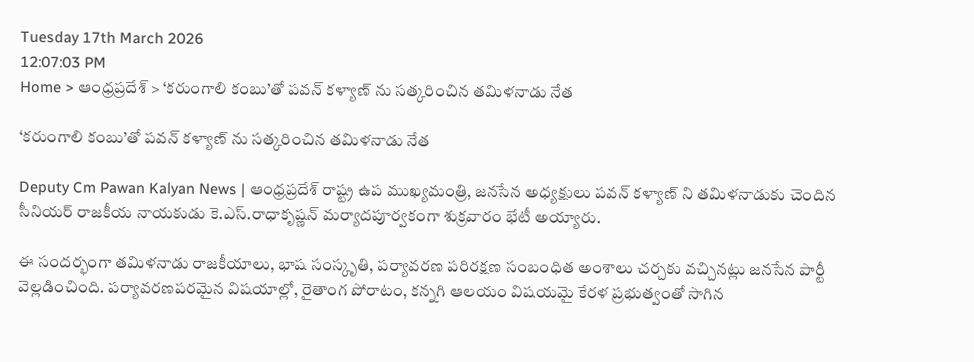Tuesday 17th March 2026
12:07:03 PM
Home > ఆంధ్రప్రదేశ్ > ‘కరుంగాలి కంబు’తో పవన్ కళ్యాణ్ ను సత్కరించిన తమిళనాడు నేత

‘కరుంగాలి కంబు’తో పవన్ కళ్యాణ్ ను సత్కరించిన తమిళనాడు నేత

Deputy Cm Pawan Kalyan News | ఆంధ్రప్రదేశ్ రాష్ట్ర ఉప ముఖ్యమంత్రి, జనసేన అధ్యక్షులు పవన్ కళ్యాణ్ ని తమిళనాడుకు చెందిన సీనియర్ రాజకీయ నాయకుడు కె.ఎస్.రాధాకృష్ణన్ మర్యాదపూర్వకంగా శుక్రవారం భేటీ అయ్యారు.

ఈ సందర్భంగా తమిళనాడు రాజకీయాలు, భాష సంస్కృతి, పర్యావరణ పరిరక్షణ సంబంధిత అంశాలు చర్చకు వచ్చినట్లు జనసేన పార్టీ వెల్లడించింది. పర్యావరణపరమైన విషయాల్లో, రైతాంగ పోరాటం, కన్నగి ఆలయం విషయమై కేరళ ప్రభుత్వంతో సాగిన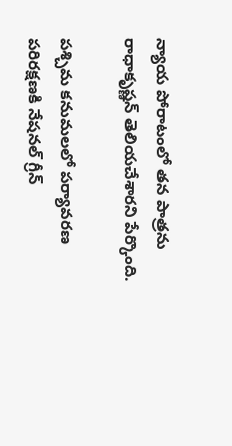న్యాయ పోరాటంలో తన పాత్రను రాధాకృష్ణన్ తెలియచేశారని పేర్కొంది.

పశ్చిమ కనుమలలో పర్యావరణ పరిరక్షణకి నేషనల్ గ్రీన్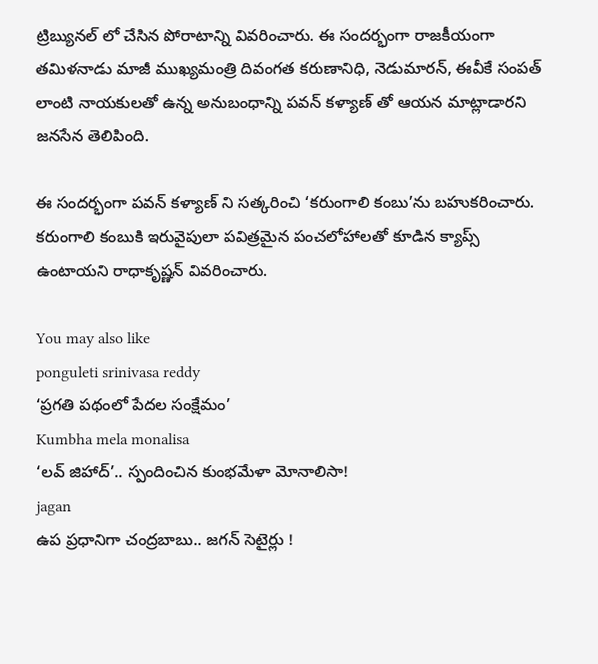ట్రిబ్యునల్ లో చేసిన పోరాటాన్ని వివరించారు. ఈ సందర్భంగా రాజకీయంగా తమిళనాడు మాజీ ముఖ్యమంత్రి దివంగత కరుణానిధి, నెడుమారన్, ఈవీకే సంపత్ లాంటి నాయకులతో ఉన్న అనుబంధాన్ని పవన్ కళ్యాణ్ తో ఆయన మాట్లాడారని జనసేన తెలిపింది.

ఈ సందర్భంగా పవన్ కళ్యాణ్ ని సత్కరించి ‘కరుంగాలి కంబు’ను బహుకరించారు. కరుంగాలి కంబుకి ఇరువైపులా పవిత్రమైన పంచలోహాలతో కూడిన క్యాప్స్ ఉంటాయని రాధాకృష్ణన్ వివరించారు.

You may also like
ponguleti srinivasa reddy
‘ప్రగతి పథంలో పేదల సంక్షేమం’
Kumbha mela monalisa
‘లవ్ జిహాద్’.. స్పందించిన కుంభమేళా మోనాలిసా!
jagan
ఉప ప్రధానిగా చంద్రబాబు.. జగన్ సెటైర్లు !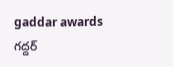gaddar awards
గద్దర్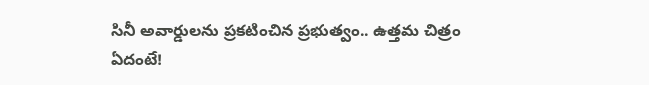సినీ అవార్డులను ప్రకటించిన ప్రభుత్వం.. ఉత్తమ చిత్రం ఏదంటే!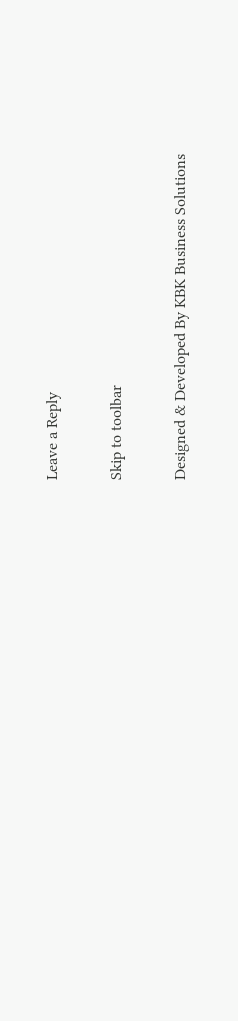Leave a Reply

Skip to toolbar

Designed & Developed By KBK Business Solutions